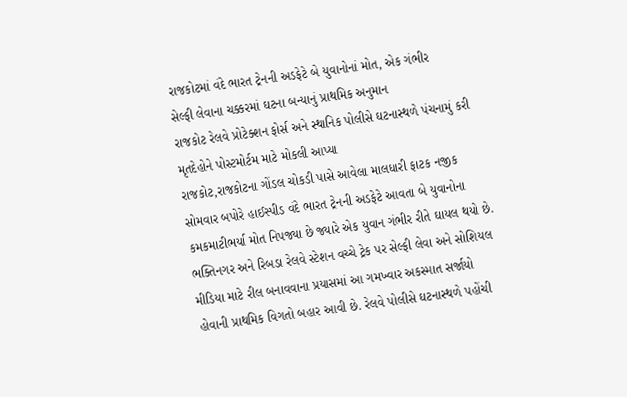રાજકોટમાં વંદે ભારત ટ્રેનની અડફેટે બે યુવાનોનાં મોત, એક ગંભીર
સેલ્ફી લેવાના ચક્કરમાં ઘટના બન્યાનું પ્રાથમિક અનુમાન
રાજકોટ રેલવે પ્રોટેક્શન ફોર્સ અને સ્થાનિક પોલીસે ઘટનાસ્થળે પંચનામું કરી મૃતદેહોને પોસ્ટમોર્ટમ માટે મોકલી આપ્યા
રાજકોટ,રાજકોટના ગોંડલ ચોકડી પાસે આવેલા માલધારી ફાટક નજીક સોમવાર બપોરે હાઈસ્પીડ વંદે ભારત ટ્રેનની અડફેટે આવતા બે યુવાનોના કમકમાટીભર્યા મોત નિપજ્યા છે જ્યારે એક યુવાન ગંભીર રીતે ઘાયલ થયો છે. ભક્તિનગર અને રિબડા રેલવે સ્ટેશન વચ્ચે ટ્રેક પર સેલ્ફી લેવા અને સોશિયલ મીડિયા માટે રીલ બનાવવાના પ્રયાસમાં આ ગમખ્વાર અકસ્માત સર્જાયો હોવાની પ્રાથમિક વિગતો બહાર આવી છે. રેલવે પોલીસે ઘટનાસ્થળે પહોંચી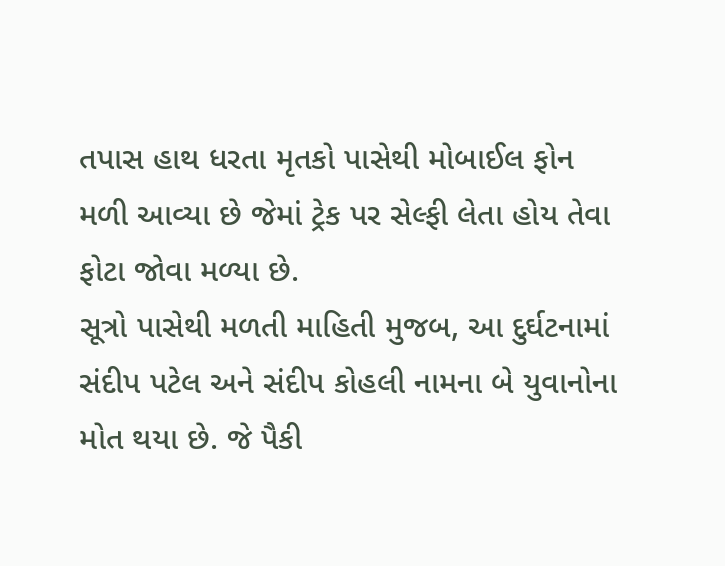તપાસ હાથ ધરતા મૃતકો પાસેથી મોબાઈલ ફોન મળી આવ્યા છે જેમાં ટ્રેક પર સેલ્ફી લેતા હોય તેવા ફોટા જોવા મળ્યા છે.
સૂત્રો પાસેથી મળતી માહિતી મુજબ, આ દુર્ઘટનામાં સંદીપ પટેલ અને સંદીપ કોહલી નામના બે યુવાનોના મોત થયા છે. જે પૈકી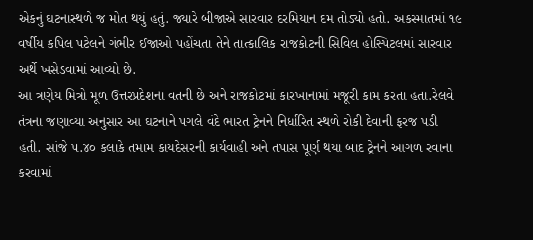એકનું ઘટનાસ્થળે જ મોત થયું હતું. જ્યારે બીજાએ સારવાર દરમિયાન દમ તોડ્યો હતો. અકસ્માતમાં ૧૯ વર્ષીય કપિલ પટેલને ગંભીર ઈજાઓ પહોંચતા તેને તાત્કાલિક રાજકોટની સિવિલ હોસ્પિટલમાં સારવાર અર્થે ખસેડવામાં આવ્યો છે.
આ ત્રણેય મિત્રો મૂળ ઉત્તરપ્રદેશના વતની છે અને રાજકોટમાં કારખાનામાં મજૂરી કામ કરતા હતા.રેલવે તંત્રના જણાવ્યા અનુસાર આ ઘટનાને પગલે વંદે ભારત ટ્રેનને નિર્ધારિત સ્થળે રોકી દેવાની ફરજ પડી હતી. સાંજે ૫.૪૦ કલાકે તમામ કાયદેસરની કાર્યવાહી અને તપાસ પૂર્ણ થયા બાદ ટ્રેનને આગળ રવાના કરવામાં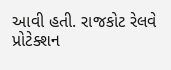આવી હતી. રાજકોટ રેલવે પ્રોટેક્શન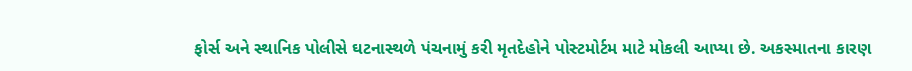ફોર્સ અને સ્થાનિક પોલીસે ઘટનાસ્થળે પંચનામું કરી મૃતદેહોને પોસ્ટમોર્ટમ માટે મોકલી આપ્યા છે. અકસ્માતના કારણ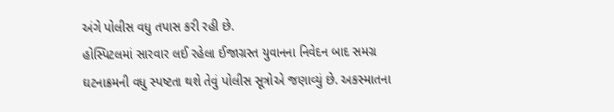અંગે પોલીસ વધુ તપાસ કરી રહી છે.
હોસ્પિટલમાં સારવાર લઈ રહેલા ઈજાગ્રસ્ત યુવાનના નિવેદન બાદ સમગ્ર ઘટનાક્રમની વધુ સ્પષ્ટતા થશે તેવું પોલીસ સૂત્રોએ જણાવ્યું છે. અકસ્માતના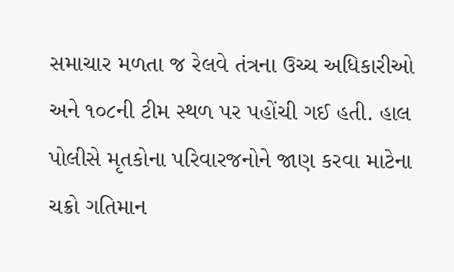સમાચાર મળતા જ રેલવે તંત્રના ઉચ્ચ અધિકારીઓ અને ૧૦૮ની ટીમ સ્થળ પર પહોંચી ગઈ હતી. હાલ પોલીસે મૃતકોના પરિવારજનોને જાણ કરવા માટેના ચક્રો ગતિમાન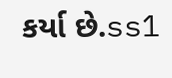કર્યા છે.ss1